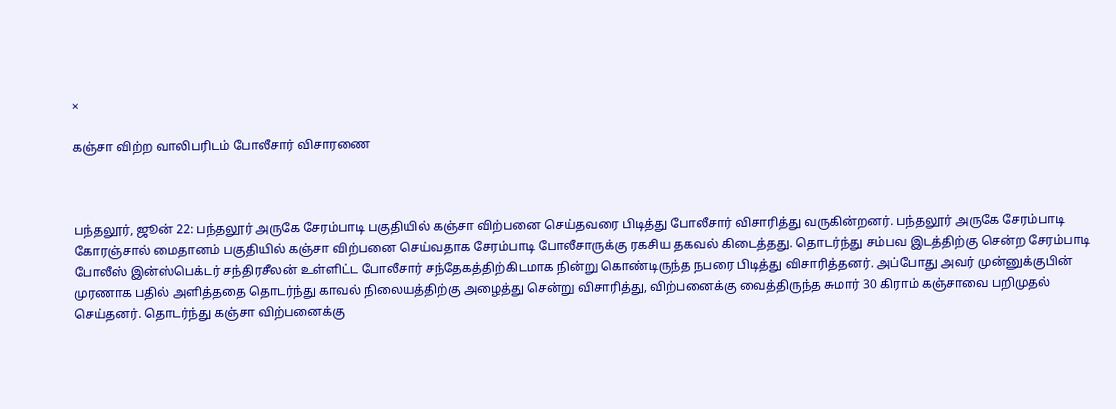×

கஞ்சா விற்ற வாலிபரிடம் போலீசார் விசாரணை



பந்தலூர், ஜூன் 22: பந்தலூர் அருகே சேரம்பாடி பகுதியில் கஞ்சா விற்பனை செய்தவரை பிடித்து போலீசார் விசாரித்து வருகின்றனர். பந்தலூர் அருகே சேரம்பாடி கோரஞ்சால் மைதானம் பகுதியில் கஞ்சா விற்பனை செய்வதாக சேரம்பாடி போலீசாருக்கு ரகசிய தகவல் கிடைத்தது. தொடர்ந்து சம்பவ இடத்திற்கு சென்ற சேரம்பாடி போலீஸ் இன்ஸ்பெக்டர் சந்திரசீலன் உள்ளிட்ட போலீசார் சந்தேகத்திற்கிடமாக நின்று கொண்டிருந்த நபரை பிடித்து விசாரித்தனர். அப்போது அவர் முன்னுக்குபின் முரணாக பதில் அளித்ததை தொடர்ந்து காவல் நிலையத்திற்கு அழைத்து சென்று விசாரித்து, விற்பனைக்கு வைத்திருந்த சுமார் 30 கிராம் கஞ்சாவை பறிமுதல் செய்தனர். தொடர்ந்து கஞ்சா விற்பனைக்கு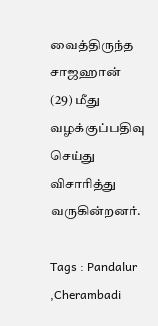வைத்திருந்த சாஜஹான் (29) மீது வழக்குப்பதிவு செய்து விசாரித்து வருகின்றனர்.

Tags : Pandalur ,Cherambadi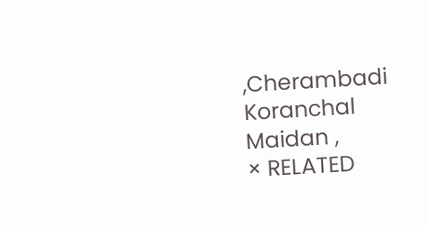,Cherambadi Koranchal Maidan ,
× RELATED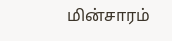மின்சாரம்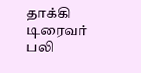தாக்கி டிரைவர் பலி